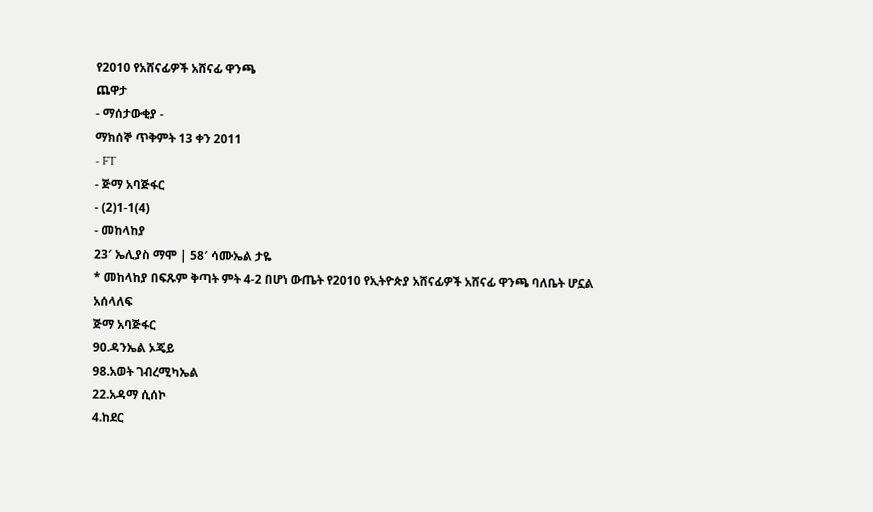የ2010 የአሸናፊዎች አሸናፊ ዋንጫ
ጨዋታ
- ማሰታውቂያ -
ማክሰኞ ጥቅምት 13 ቀን 2011
- FT
- ጅማ አባጅፋር
- (2)1-1(4)
- መከላከያ
23′ ኤሊያስ ማሞ | 58′ ሳሙኤል ታዬ
* መከላከያ በፍጹም ቅጣት ምት 4-2 በሆነ ውጤት የ2010 የኢትዮጵያ አሸናፊዎች አሸናፊ ዋንጫ ባለቤት ሆኗል
አሰላለፍ
ጅማ አባጅፋር
90.ዳንኤል ኦጄይ
98.አወት ገብረሚካኤል
22.አዳማ ሲሰኮ
4.ከደር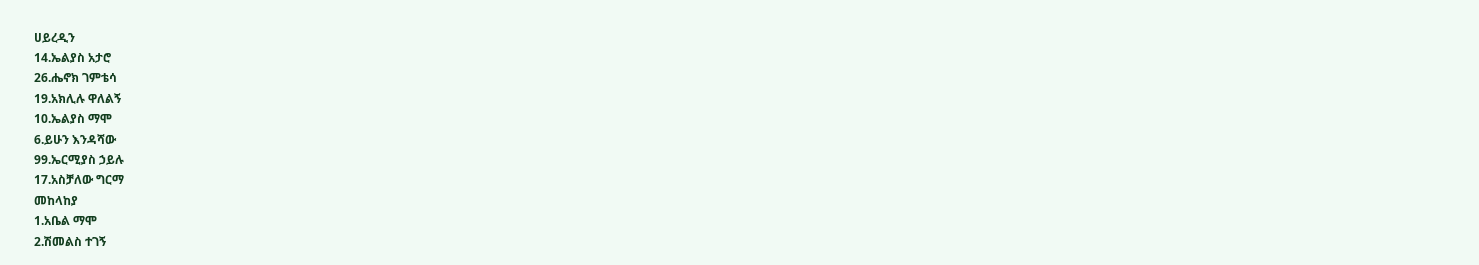ሀይረዲን
14.ኤልያስ አታሮ
26.ሔኖክ ገምቴሳ
19.አክሊሉ ዋለልኝ
10.ኤልያስ ማሞ
6.ይሁን እንዳሻው
99.ኤርሚያስ ኃይሉ
17.አስቻለው ግርማ
መከላከያ
1.አቤል ማሞ
2.ሽመልስ ተገኝ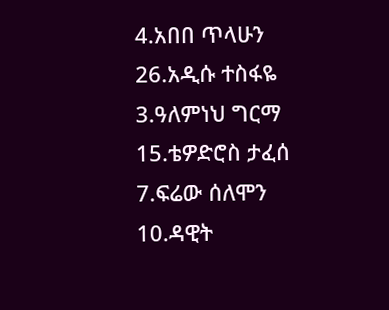4.አበበ ጥላሁን
26.አዲሱ ተስፋዬ
3.ዓለምነህ ግርማ
15.ቴዎድሮስ ታፈሰ
7.ፍሬው ሰለሞን
10.ዳዊት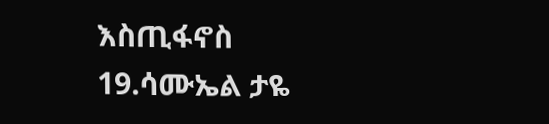እስጢፋኖስ
19.ሳሙኤል ታዬ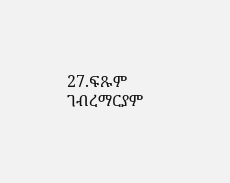27.ፍጹም ገብረማርያም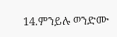14.ምንይሉ ወንድሙ